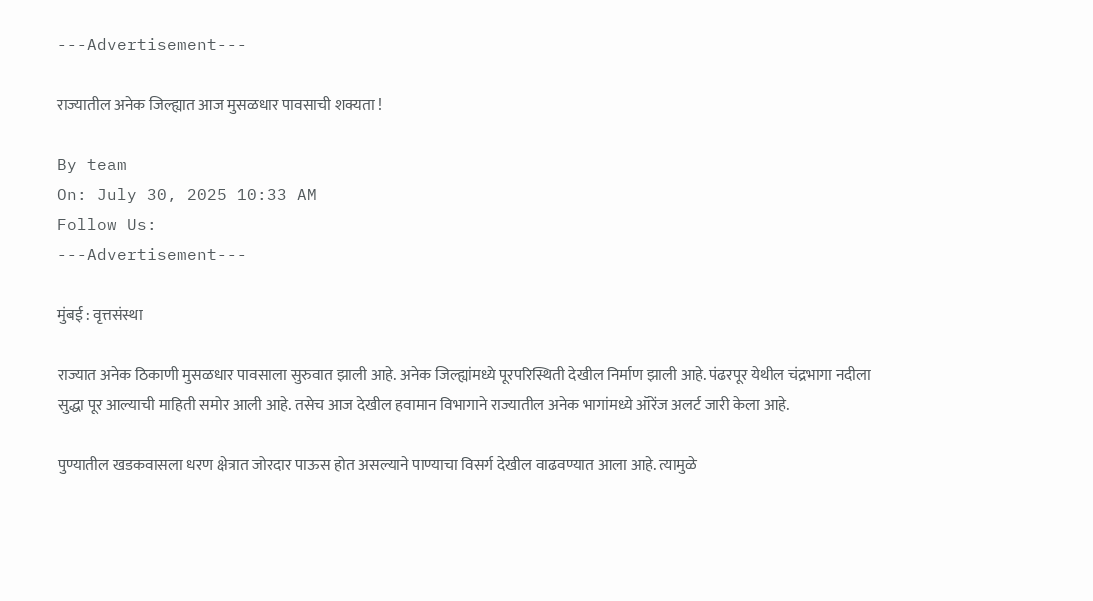---Advertisement---

राज्यातील अनेक जिल्ह्यात आज मुसळधार पावसाची शक्यता !

By team
On: July 30, 2025 10:33 AM
Follow Us:
---Advertisement---

मुंबई : वृत्तसंस्था

राज्यात अनेक ठिकाणी मुसळधार पावसाला सुरुवात झाली आहे. अनेक जिल्ह्यांमध्ये पूरपरिस्थिती देखील निर्माण झाली आहे. पंढरपूर येथील चंद्रभागा नदीला सुद्धा पूर आल्याची माहिती समोर आली आहे. तसेच आज देखील हवामान विभागाने राज्यातील अनेक भागांमध्ये ऑरेंज अलर्ट जारी केला आहे.

पुण्यातील खडकवासला धरण क्षेत्रात जोरदार पाऊस होत असल्याने पाण्याचा विसर्ग देखील वाढवण्यात आला आहे. त्यामुळे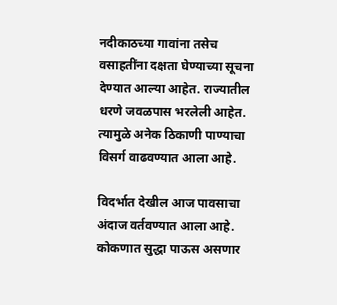नदीकाठच्या गावांना तसेच वसाहतींना दक्षता घेण्याच्या सूचना देण्यात आल्या आहेत. राज्यातील धरणे जवळपास भरलेली आहेत. त्यामुळे अनेक ठिकाणी पाण्याचा विसर्ग वाढवण्यात आला आहे.

विदर्भात देखील आज पावसाचा अंदाज वर्तवण्यात आला आहे. कोकणात सुद्धा पाऊस असणार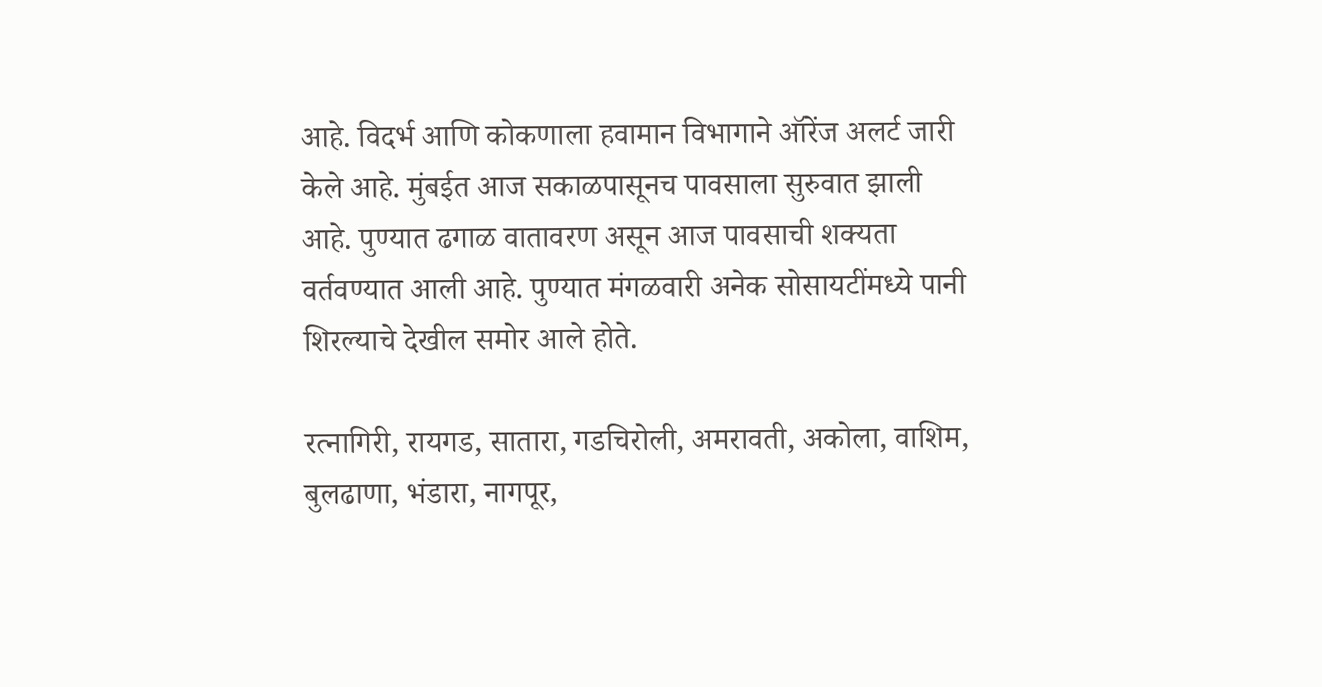आहे. विदर्भ आणि कोकणाला हवामान विभागाने ऑरेंज अलर्ट जारी केले आहे. मुंबईत आज सकाळपासूनच पावसाला सुरुवात झाली आहे. पुण्यात ढगाळ वातावरण असून आज पावसाची शक्यता वर्तवण्यात आली आहे. पुण्यात मंगळवारी अनेक सोसायटींमध्ये पानी शिरल्याचे देखील समोर आले होते.

रत्नागिरी, रायगड, सातारा, गडचिरोली, अमरावती, अकोला, वाशिम, बुलढाणा, भंडारा, नागपूर,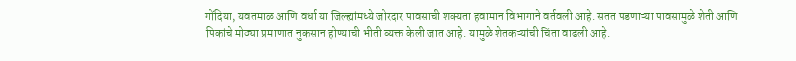गोंदिया, यवतमाळ आणि वर्धा या जिल्ह्यांमध्ये जोरदार पावसाची शक्यता हवामान विभागाने वर्तवली आहे. सतत पडणाऱ्या पावसामुळे शेती आणि पिकांचे मोठ्या प्रमाणात नुकसान होण्याची भीती व्यक्त केली जात आहे. यामुळे शेतकऱ्यांची चिंता वाढली आहे.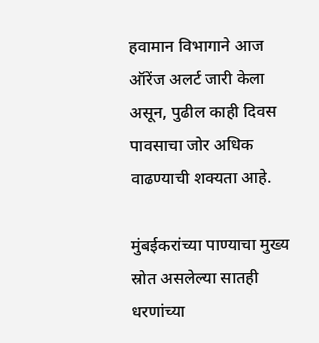हवामान विभागाने आज ऑरेंज अलर्ट जारी केला असून, पुढील काही दिवस पावसाचा जोर अधिक वाढण्याची शक्यता आहे.

मुंबईकरांच्या पाण्याचा मुख्य स्रोत असलेल्या सातही धरणांच्या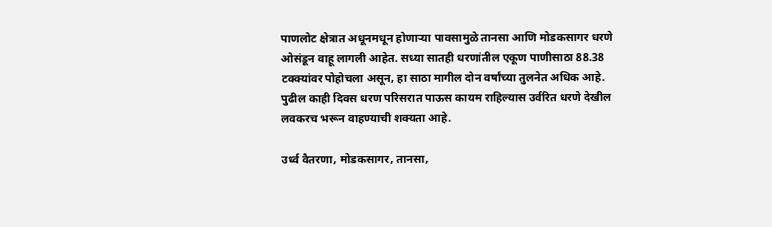पाणलोट क्षेत्रात अधूनमधून होणाऱ्या पावसामुळे तानसा आणि मोडकसागर धरणे ओसंडून वाहू लागली आहेत. सध्या सातही धरणांतील एकूण पाणीसाठा 88.38 टक्क्यांवर पोहोचला असून, हा साठा मागील दोन वर्षांच्या तुलनेत अधिक आहे. पुढील काही दिवस धरण परिसरात पाऊस कायम राहिल्यास उर्वरित धरणे देखील लवकरच भरून वाहण्याची शक्यता आहे.

उर्ध्व वैतरणा, मोडकसागर, तानसा,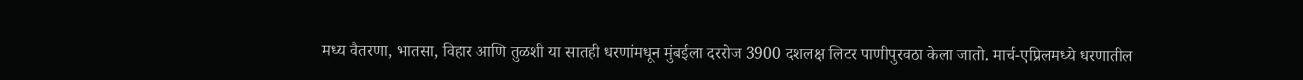मध्य वैतरणा, भातसा, विहार आणि तुळशी या सातही धरणांमधून मुंबईला दररोज 3900 दशलक्ष लिटर पाणीपुरवठा केला जातो. मार्च-एप्रिलमध्ये धरणातील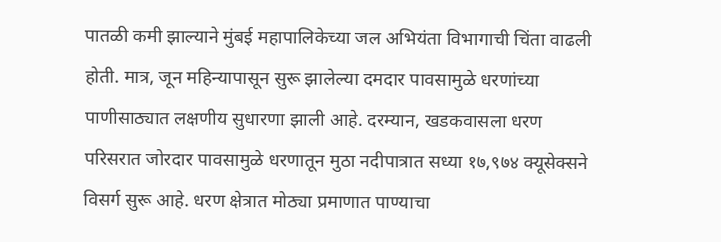पातळी कमी झाल्याने मुंबई महापालिकेच्या जल अभियंता विभागाची चिंता वाढली होती. मात्र, जून महिन्यापासून सुरू झालेल्या दमदार पावसामुळे धरणांच्या पाणीसाठ्यात लक्षणीय सुधारणा झाली आहे. दरम्यान, खडकवासला धरण परिसरात जोरदार पावसामुळे धरणातून मुठा नदीपात्रात सध्या १७,९७४ क्यूसेक्सने विसर्ग सुरू आहे. धरण क्षेत्रात मोठ्या प्रमाणात पाण्याचा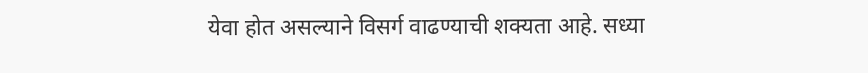येवा होत असल्याने विसर्ग वाढण्याची शक्यता आहे. सध्या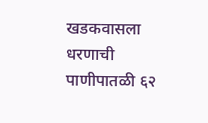खडकवासला धरणाची पाणीपातळी ६२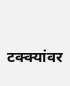टक्क्यांवर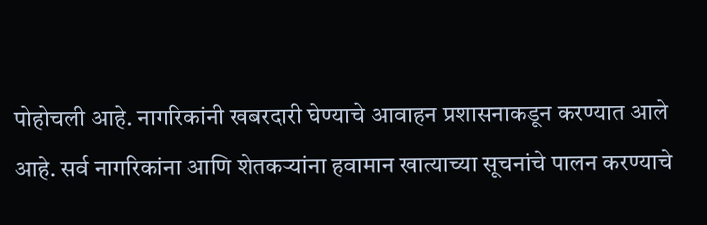पोहोचली आहे. नागरिकांनी खबरदारी घेण्याचे आवाहन प्रशासनाकडून करण्यात आले आहे. सर्व नागरिकांना आणि शेतकऱ्यांना हवामान खात्याच्या सूचनांचे पालन करण्याचे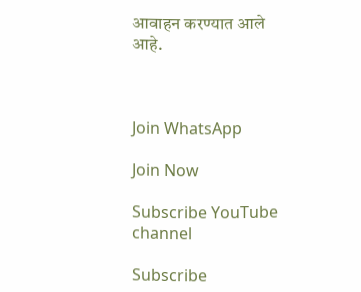आवाहन करण्यात आले आहे.



Join WhatsApp

Join Now

Subscribe YouTube channel

Subscribe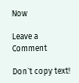Now

Leave a Comment

Don`t copy text!